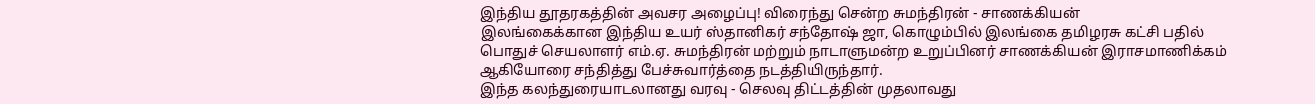இந்திய தூதரகத்தின் அவசர அழைப்பு! விரைந்து சென்ற சுமந்திரன் - சாணக்கியன்
இலங்கைக்கான இந்திய உயர் ஸ்தானிகர் சந்தோஷ் ஜா, கொழும்பில் இலங்கை தமிழரசு கட்சி பதில் பொதுச் செயலாளர் எம்.ஏ. சுமந்திரன் மற்றும் நாடாளுமன்ற உறுப்பினர் சாணக்கியன் இராசமாணிக்கம் ஆகியோரை சந்தித்து பேச்சுவார்த்தை நடத்தியிருந்தார்.
இந்த கலந்துரையாடலானது வரவு - செலவு திட்டத்தின் முதலாவது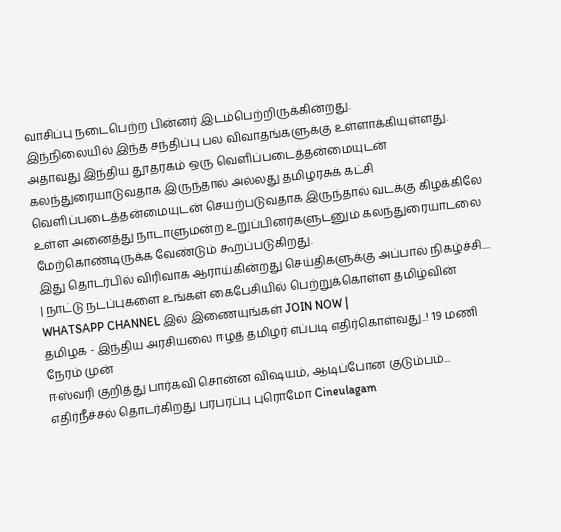வாசிப்பு நடைபெற்ற பின்னர் இடம்பெற்றிருக்கின்றது.
இந்நிலையில் இந்த சந்திப்பு பல விவாதங்களுக்கு உள்ளாக்கியுள்ளது.
அதாவது இந்திய தூதரகம் ஒரு வெளிப்படைத்தன்மையுடன் கலந்துரையாடுவதாக இருந்தால் அல்லது தமிழரசுக் கட்சி வெளிப்படைத்தன்மையுடன் செயற்படுவதாக இருந்தால் வடக்கு கிழக்கிலே உள்ள அனைத்து நாடாளுமன்ற உறுப்பினர்களுடனும் கலந்துரையாடலை மேற்கொண்டிருக்க வேண்டும் கூறப்படுகிறது.
இது தொடர்பில் விரிவாக ஆராய்கின்றது செய்திகளுக்கு அப்பால் நிகழ்ச்சி....
| நாட்டு நடப்புகளை உங்கள் கைபேசியில் பெற்றுக்கொள்ள தமிழ்வின் WHATSAPP CHANNEL இல் இணையுங்கள் JOIN NOW |
தமிழக - இந்திய அரசியலை ஈழத் தமிழர் எப்படி எதிர்கொள்வது..! 19 மணி நேரம் முன்
ஈஸ்வரி குறித்து பார்கவி சொன்ன விஷயம், ஆடிப்போன குடும்பம்... எதிர்நீச்சல் தொடர்கிறது பரபரப்பு புரொமோ Cineulagam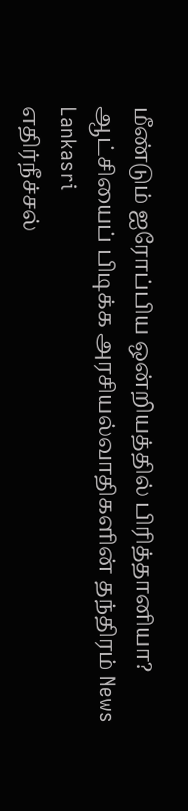மீண்டும் ஐரோப்பிய ஒன்றியத்தில் பிரித்தானியா? ஆட்சியைப் பிடிக்க அரசியல்வாதிகளின் தந்திரம் News Lankasri
எதிர்நீச்சல்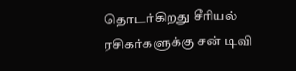தொடர்கிறது சீரியல் ரசிகர்களுக்கு சன் டிவி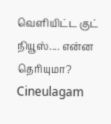வெளியிட்ட குட் நியூஸ்.... என்ன தெரியுமா? Cineulagam